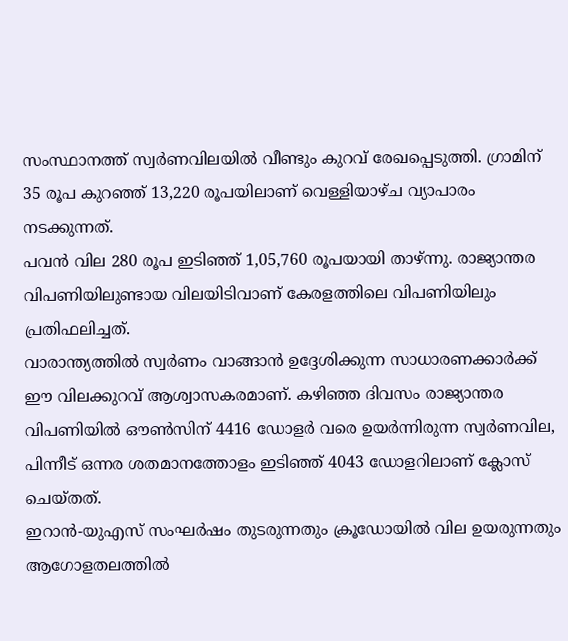സംസ്ഥാനത്ത് സ്വർണവിലയിൽ വീണ്ടും കുറവ് രേഖപ്പെടുത്തി. ഗ്രാമിന് 35 രൂപ കുറഞ്ഞ് 13,220 രൂപയിലാണ് വെള്ളിയാഴ്ച വ്യാപാരം നടക്കുന്നത്.
പവൻ വില 280 രൂപ ഇടിഞ്ഞ് 1,05,760 രൂപയായി താഴ്ന്നു. രാജ്യാന്തര വിപണിയിലുണ്ടായ വിലയിടിവാണ് കേരളത്തിലെ വിപണിയിലും പ്രതിഫലിച്ചത്.
വാരാന്ത്യത്തിൽ സ്വർണം വാങ്ങാൻ ഉദ്ദേശിക്കുന്ന സാധാരണക്കാർക്ക് ഈ വിലക്കുറവ് ആശ്വാസകരമാണ്. കഴിഞ്ഞ ദിവസം രാജ്യാന്തര വിപണിയിൽ ഔൺസിന് 4416 ഡോളർ വരെ ഉയർന്നിരുന്ന സ്വർണവില, പിന്നീട് ഒന്നര ശതമാനത്തോളം ഇടിഞ്ഞ് 4043 ഡോളറിലാണ് ക്ലോസ് ചെയ്തത്.
ഇറാൻ-യുഎസ് സംഘർഷം തുടരുന്നതും ക്രൂഡോയിൽ വില ഉയരുന്നതും ആഗോളതലത്തിൽ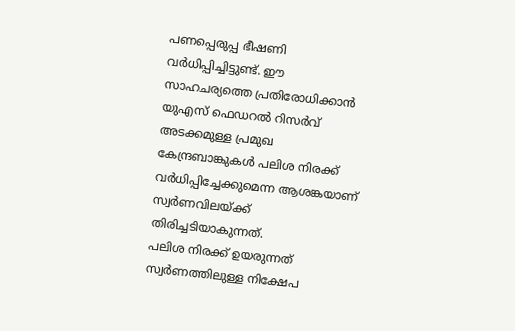പണപ്പെരുപ്പ ഭീഷണി വർധിപ്പിച്ചിട്ടുണ്ട്. ഈ സാഹചര്യത്തെ പ്രതിരോധിക്കാൻ യുഎസ് ഫെഡറൽ റിസർവ് അടക്കമുള്ള പ്രമുഖ കേന്ദ്രബാങ്കുകൾ പലിശ നിരക്ക് വർധിപ്പിച്ചേക്കുമെന്ന ആശങ്കയാണ് സ്വർണവിലയ്ക്ക് തിരിച്ചടിയാകുന്നത്.
പലിശ നിരക്ക് ഉയരുന്നത് സ്വർണത്തിലുള്ള നിക്ഷേപ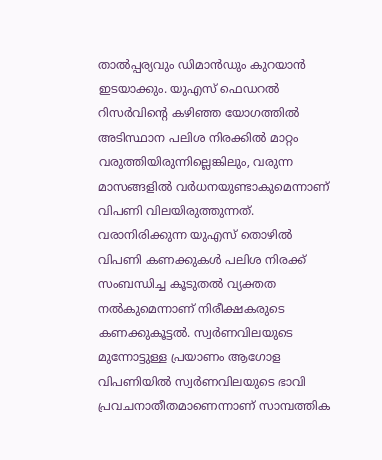താൽപ്പര്യവും ഡിമാൻഡും കുറയാൻ ഇടയാക്കും. യുഎസ് ഫെഡറൽ റിസർവിന്റെ കഴിഞ്ഞ യോഗത്തിൽ അടിസ്ഥാന പലിശ നിരക്കിൽ മാറ്റം വരുത്തിയിരുന്നില്ലെങ്കിലും, വരുന്ന മാസങ്ങളിൽ വർധനയുണ്ടാകുമെന്നാണ് വിപണി വിലയിരുത്തുന്നത്.
വരാനിരിക്കുന്ന യുഎസ് തൊഴിൽ വിപണി കണക്കുകൾ പലിശ നിരക്ക് സംബന്ധിച്ച കൂടുതൽ വ്യക്തത നൽകുമെന്നാണ് നിരീക്ഷകരുടെ കണക്കുകൂട്ടൽ. സ്വർണവിലയുടെ മുന്നോട്ടുള്ള പ്രയാണം ആഗോള വിപണിയിൽ സ്വർണവിലയുടെ ഭാവി പ്രവചനാതീതമാണെന്നാണ് സാമ്പത്തിക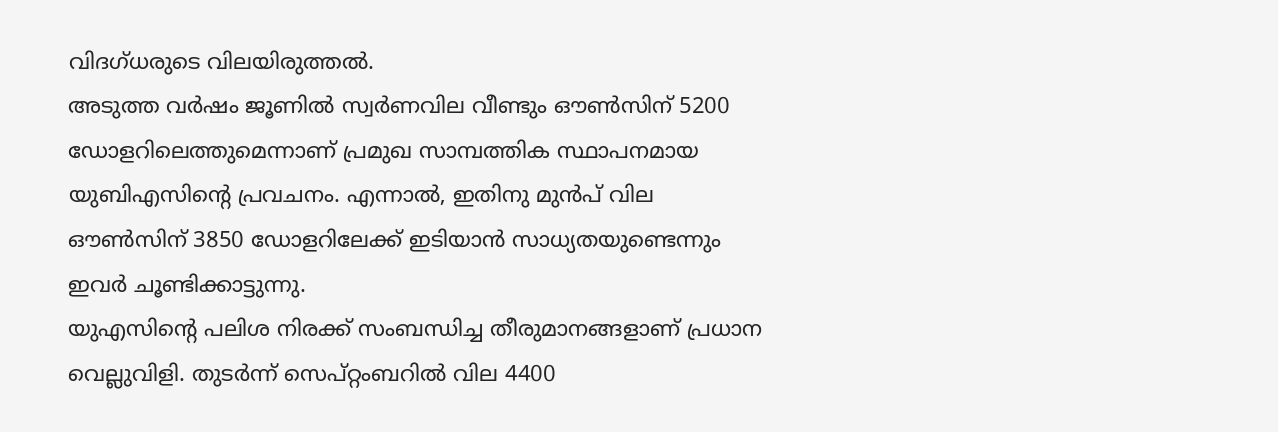വിദഗ്ധരുടെ വിലയിരുത്തൽ.
അടുത്ത വർഷം ജൂണിൽ സ്വർണവില വീണ്ടും ഔൺസിന് 5200 ഡോളറിലെത്തുമെന്നാണ് പ്രമുഖ സാമ്പത്തിക സ്ഥാപനമായ യുബിഎസിന്റെ പ്രവചനം. എന്നാൽ, ഇതിനു മുൻപ് വില ഔൺസിന് 3850 ഡോളറിലേക്ക് ഇടിയാൻ സാധ്യതയുണ്ടെന്നും ഇവർ ചൂണ്ടിക്കാട്ടുന്നു.
യുഎസിന്റെ പലിശ നിരക്ക് സംബന്ധിച്ച തീരുമാനങ്ങളാണ് പ്രധാന വെല്ലുവിളി. തുടർന്ന് സെപ്റ്റംബറിൽ വില 4400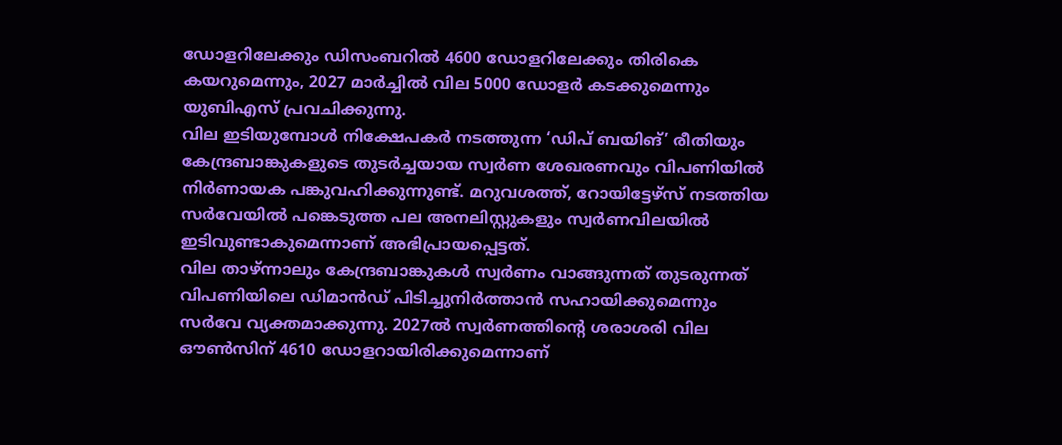ഡോളറിലേക്കും ഡിസംബറിൽ 4600 ഡോളറിലേക്കും തിരികെ കയറുമെന്നും, 2027 മാർച്ചിൽ വില 5000 ഡോളർ കടക്കുമെന്നും യുബിഎസ് പ്രവചിക്കുന്നു.
വില ഇടിയുമ്പോൾ നിക്ഷേപകർ നടത്തുന്ന ‘ഡിപ് ബയിങ്’ രീതിയും കേന്ദ്രബാങ്കുകളുടെ തുടർച്ചയായ സ്വർണ ശേഖരണവും വിപണിയിൽ നിർണായക പങ്കുവഹിക്കുന്നുണ്ട്. മറുവശത്ത്, റോയിട്ടേഴ്സ് നടത്തിയ സർവേയിൽ പങ്കെടുത്ത പല അനലിസ്റ്റുകളും സ്വർണവിലയിൽ ഇടിവുണ്ടാകുമെന്നാണ് അഭിപ്രായപ്പെട്ടത്.
വില താഴ്ന്നാലും കേന്ദ്രബാങ്കുകൾ സ്വർണം വാങ്ങുന്നത് തുടരുന്നത് വിപണിയിലെ ഡിമാൻഡ് പിടിച്ചുനിർത്താൻ സഹായിക്കുമെന്നും സർവേ വ്യക്തമാക്കുന്നു. 2027ൽ സ്വർണത്തിന്റെ ശരാശരി വില ഔൺസിന് 4610 ഡോളറായിരിക്കുമെന്നാണ്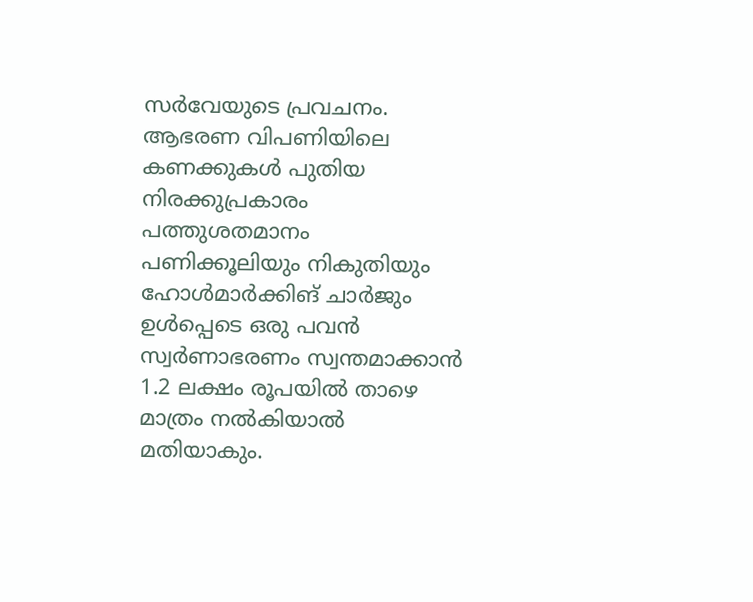സർവേയുടെ പ്രവചനം.
ആഭരണ വിപണിയിലെ കണക്കുകൾ പുതിയ നിരക്കുപ്രകാരം പത്തുശതമാനം പണിക്കൂലിയും നികുതിയും ഹോൾമാർക്കിങ് ചാർജും ഉൾപ്പെടെ ഒരു പവൻ സ്വർണാഭരണം സ്വന്തമാക്കാൻ 1.2 ലക്ഷം രൂപയിൽ താഴെ മാത്രം നൽകിയാൽ മതിയാകും.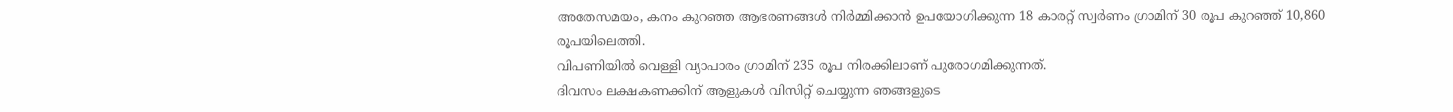അതേസമയം, കനം കുറഞ്ഞ ആഭരണങ്ങൾ നിർമ്മിക്കാൻ ഉപയോഗിക്കുന്ന 18 കാരറ്റ് സ്വർണം ഗ്രാമിന് 30 രൂപ കുറഞ്ഞ് 10,860 രൂപയിലെത്തി.
വിപണിയിൽ വെള്ളി വ്യാപാരം ഗ്രാമിന് 235 രൂപ നിരക്കിലാണ് പുരോഗമിക്കുന്നത്.
ദിവസം ലക്ഷകണക്കിന് ആളുകൾ വിസിറ്റ് ചെയ്യുന്ന ഞങ്ങളുടെ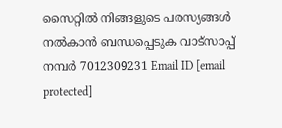സൈറ്റിൽ നിങ്ങളുടെ പരസ്യങ്ങൾ നൽകാൻ ബന്ധപ്പെടുക വാട്സാപ്പ് നമ്പർ 7012309231 Email ID [email protected]